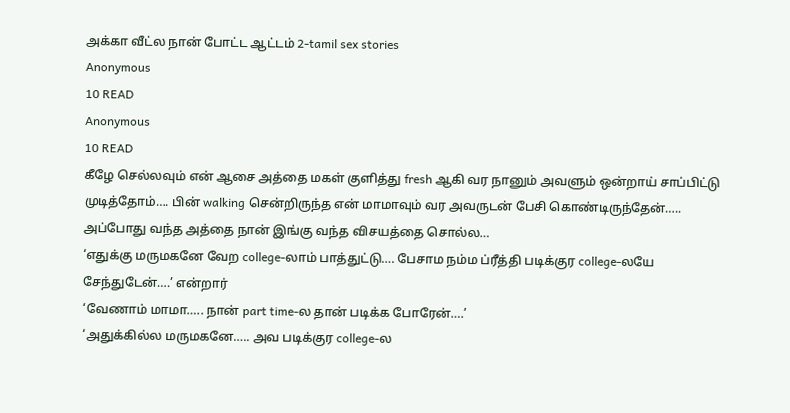அக்கா வீட்ல நான் போட்ட ஆட்டம் 2-tamil sex stories
Anonymous
10 READ
Anonymous
10 READ
கீழே செல்லவும் என் ஆசை அத்தை மகள் குளித்து fresh ஆகி வர நானும் அவளும் ஒன்றாய் சாப்பிட்டு முடித்தோம்…. பின் walking சென்றிருந்த என் மாமாவும் வர அவருடன் பேசி கொண்டிருந்தேன்….. அப்போது வந்த அத்தை நான் இங்கு வந்த விசயத்தை சொல்ல…
‘எதுக்கு மருமகனே வேற college-லாம் பாத்துட்டு…. பேசாம நம்ம ப்ரீத்தி படிக்குர college-லயே சேந்துடேன்….’ என்றார்
‘வேணாம் மாமா….. நான் part time-ல தான் படிக்க போரேன்….’
‘அதுக்கில்ல மருமகனே….. அவ படிக்குர college-ல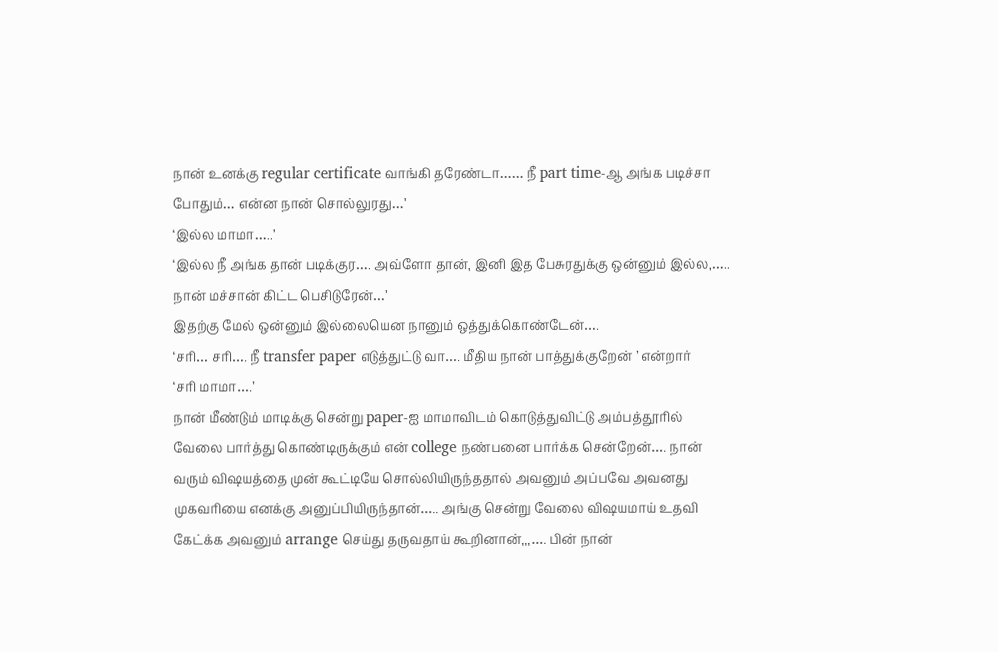நான் உனக்கு regular certificate வாங்கி தரேண்டா…… நீ part time-ஆ அங்க படிச்சா போதும்… என்ன நான் சொல்லுரது…’
‘இல்ல மாமா…..’
‘இல்ல நீ அங்க தான் படிக்குர…. அவ்ளோ தான், இனி இத பேசுரதுக்கு ஒன்னும் இல்ல,….. நான் மச்சான் கிட்ட பெசிடுரேன்…’
இதற்கு மேல் ஒன்னும் இல்லையென நானும் ஒத்துக்கொண்டேன்….
‘சரி… சரி…. நீ transfer paper எடுத்துட்டு வா…. மீதிய நான் பாத்துக்குறேன் ’ என்றார்
‘சரி மாமா….’
நான் மீண்டும் மாடிக்கு சென்று paper-ஐ மாமாவிடம் கொடுத்துவிட்டு அம்பத்தூரில் வேலை பார்த்து கொண்டிருக்கும் என் college நண்பனை பார்க்க சென்றேன்…. நான் வரும் விஷயத்தை முன் கூட்டியே சொல்லியிருந்ததால் அவனும் அப்பவே அவனது முகவரியை எனக்கு அனுப்பியிருந்தான்….. அங்கு சென்று வேலை விஷயமாய் உதவி கேட்க்க அவனும் arrange செய்து தருவதாய் கூறினான்,,,…. பின் நான்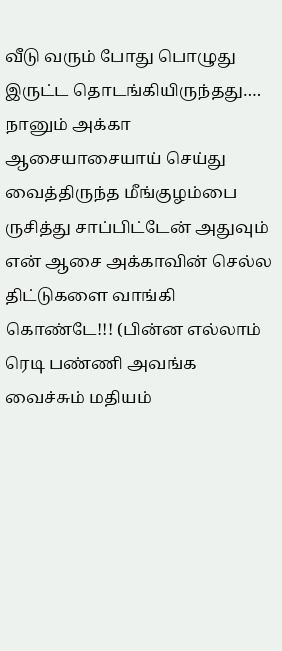வீடு வரும் போது பொழுது இருட்ட தொடங்கியிருந்தது…. நானும் அக்கா ஆசையாசையாய் செய்து வைத்திருந்த மீங்குழம்பை ருசித்து சாப்பிட்டேன் அதுவும் என் ஆசை அக்காவின் செல்ல திட்டுகளை வாங்கி கொண்டே!!! (பின்ன எல்லாம் ரெடி பண்ணி அவங்க வைச்சும் மதியம்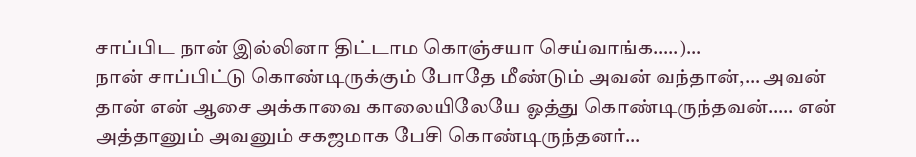சாப்பிட நான் இல்லினா திட்டாம கொஞ்சயா செய்வாங்க…..)…
நான் சாப்பிட்டு கொண்டிருக்கும் போதே மீண்டும் அவன் வந்தான்,… அவன் தான் என் ஆசை அக்காவை காலையிலேயே ஓத்து கொண்டிருந்தவன்….. என் அத்தானும் அவனும் சகஜமாக பேசி கொண்டிருந்தனர்…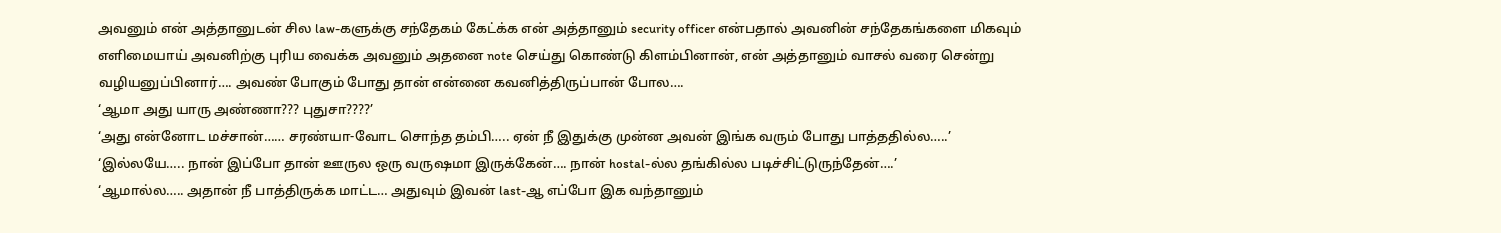அவனும் என் அத்தானுடன் சில law-களுக்கு சந்தேகம் கேட்க்க என் அத்தானும் security officer என்பதால் அவனின் சந்தேகங்களை மிகவும் எளிமையாய் அவனிற்கு புரிய வைக்க அவனும் அதனை note செய்து கொண்டு கிளம்பினான், என் அத்தானும் வாசல் வரை சென்று வழியனுப்பினார்…. அவண் போகும் போது தான் என்னை கவனித்திருப்பான் போல….
‘ஆமா அது யாரு அண்ணா??? புதுசா????’
‘அது என்னோட மச்சான்…… சரண்யா-வோட சொந்த தம்பி….. ஏன் நீ இதுக்கு முன்ன அவன் இங்க வரும் போது பாத்ததில்ல…..’
‘இல்லயே….. நான் இப்போ தான் ஊருல ஒரு வருஷமா இருக்கேன்…. நான் hostal-ல்ல தங்கில்ல படிச்சிட்டுருந்தேன்….’
‘ஆமால்ல….. அதான் நீ பாத்திருக்க மாட்ட… அதுவும் இவன் last-ஆ எப்போ இக வந்தானும்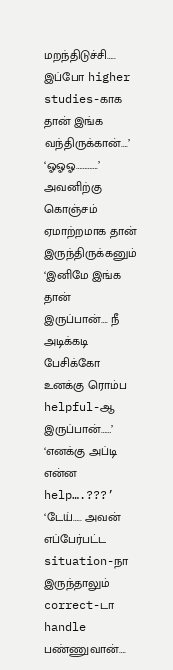மறந்திடுச்சி….. இப்போ higher studies-காக தான் இங்க வந்திருக்கான்….’
‘ஓஓஓ………….’ அவனிற்கு கொஞ்சம் ஏமாற்றமாக தான் இருந்திருக்கனும்
‘இனிமே இங்க தான் இருப்பான்…. நீ அடிக்கடி பேசிக்கோ உனக்கு ரொம்ப helpful-ஆ இருப்பான்……’
‘எனக்கு அப்டி என்ன help….???’
‘டேய்….. அவன் எப்பேர்பட்ட situation-நா இருந்தாலும் correct-டா handle பண்ணுவான்….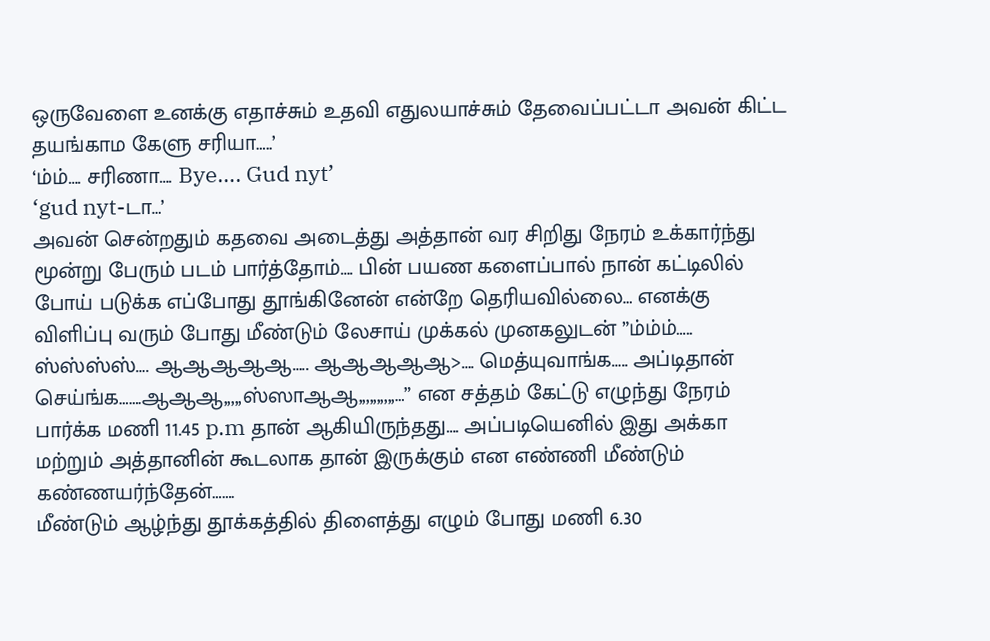ஒருவேளை உனக்கு எதாச்சும் உதவி எதுலயாச்சும் தேவைப்பட்டா அவன் கிட்ட தயங்காம கேளு சரியா…..’
‘ம்ம்…. சரிணா…. Bye…. Gud nyt’
‘gud nyt-டா…’
அவன் சென்றதும் கதவை அடைத்து அத்தான் வர சிறிது நேரம் உக்கார்ந்து மூன்று பேரும் படம் பார்த்தோம்…. பின் பயண களைப்பால் நான் கட்டிலில் போய் படுக்க எப்போது தூங்கினேன் என்றே தெரியவில்லை… எனக்கு விளிப்பு வரும் போது மீண்டும் லேசாய் முக்கல் முனகலுடன் ”ம்ம்ம்….. ஸ்ஸ்ஸ்ஸ்…. ஆஆஆஆஆ….. ஆஆஆஆஆ>…. மெத்யுவாங்க….. அப்டிதான் செய்ங்க…….ஆஆஆ,,,,,ஸ்ஸாஆஆ,,,,,,,,,,…” என சத்தம் கேட்டு எழுந்து நேரம் பார்க்க மணி 11.45 p.m தான் ஆகியிருந்தது…. அப்படியெனில் இது அக்கா மற்றும் அத்தானின் கூடலாக தான் இருக்கும் என எண்ணி மீண்டும் கண்ணயர்ந்தேன்…….
மீண்டும் ஆழ்ந்து தூக்கத்தில் திளைத்து எழும் போது மணி 6.30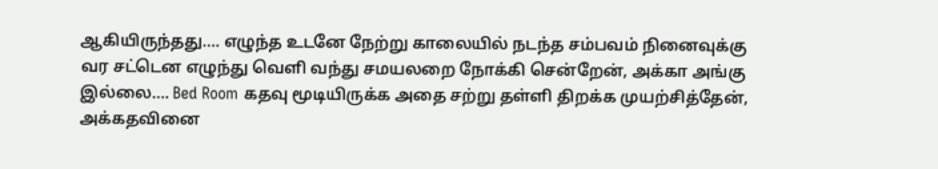ஆகியிருந்தது…. எழுந்த உடனே நேற்று காலையில் நடந்த சம்பவம் நினைவுக்கு வர சட்டென எழுந்து வெளி வந்து சமயலறை நோக்கி சென்றேன், அக்கா அங்கு இல்லை…. Bed Room கதவு மூடியிருக்க அதை சற்று தள்ளி திறக்க முயற்சித்தேன், அக்கதவினை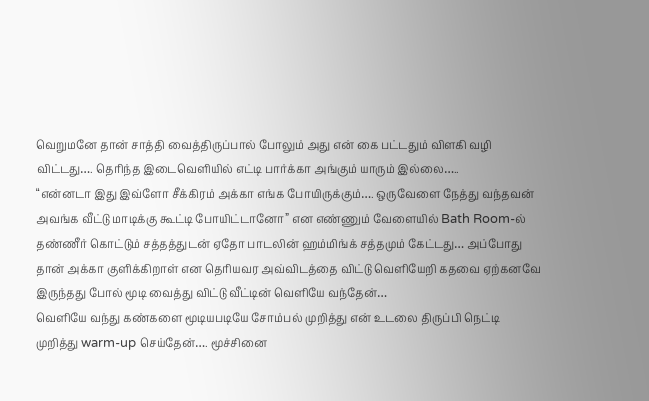வெறுமனே தான் சாத்தி வைத்திருப்பால் போலும் அது என் கை பட்டதும் விளகி வழி விட்டது…. தெரிந்த இடைவெளியில் எட்டி பார்க்கா அங்கும் யாரும் இல்லை…..
“என்னடா இது இவ்ளோ சீக்கிரம் அக்கா எங்க போயிருக்கும்…. ஒருவேளை நேத்து வந்தவன் அவங்க வீட்டு மாடிக்கு கூட்டி போயிட்டானோ” என எண்ணும் வேளையில் Bath Room-ல் தண்ணீர் கொட்டும் சத்தத்துடன் ஏதோ பாடலின் ஹம்மிங்க் சத்தமும் கேட்டது… அப்போது தான் அக்கா குளிக்கிறாள் என தெரியவர அவ்விடத்தை விட்டு வெளியேறி கதவை ஏற்கனவே இருந்தது போல் மூடி வைத்து விட்டு வீட்டின் வெளியே வந்தேன்…
வெளியே வந்து கண்களை மூடியபடியே சோம்பல் முறித்து என் உடலை திருப்பி நெட்டி முறித்து warm-up செய்தேன்…. மூச்சினை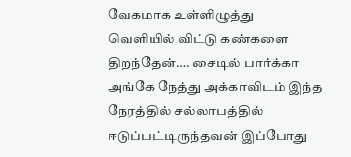வேகமாக உள்ளிழுத்து வெளியில் விட்டு கண்களை திறந்தேன்…. சைடில் பார்க்கா அங்கே நேத்து அக்காவிடம் இந்த நேரத்தில் சல்லாபத்தில் ஈடுப்பட்டிருந்தவன் இப்போது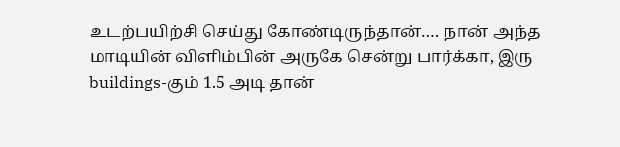உடற்பயிற்சி செய்து கோண்டிருந்தான்…. நான் அந்த மாடியின் விளிம்பின் அருகே சென்று பார்க்கா, இரு buildings-கும் 1.5 அடி தான்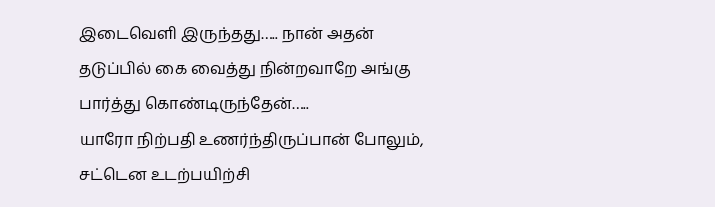இடைவெளி இருந்தது….. நான் அதன் தடுப்பில் கை வைத்து நின்றவாறே அங்கு பார்த்து கொண்டிருந்தேன்…..
யாரோ நிற்பதி உணர்ந்திருப்பான் போலும், சட்டென உடற்பயிற்சி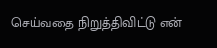செய்வதை நிறுத்திவிட்டு என்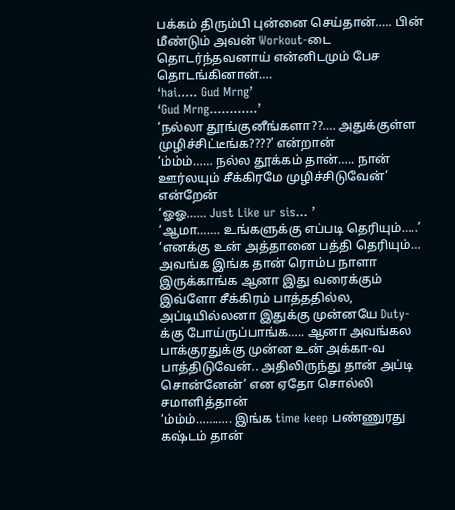பக்கம் திரும்பி புன்னை செய்தான்….. பின் மீண்டும் அவன் Workout-டை தொடர்ந்தவனாய் என்னிடமும் பேச தொடங்கினான்….
‘hai….. Gud Mrng’
‘Gud Mrng…………’
‘நல்லா தூங்குனீங்களா??…. அதுக்குள்ள முழிச்சிட்டீங்க????’ என்றான்
‘ம்ம்ம்…… நல்ல தூக்கம் தான்….. நான் ஊர்லயும் சீக்கிரமே முழிச்சிடுவேன்’ என்றேன்
‘ஓஓ…… Just Like ur sis… ’
‘ஆமா……. உங்களுக்கு எப்படி தெரியும்…..’
‘எனக்கு உன் அத்தானை பத்தி தெரியும்… அவங்க இங்க தான் ரொம்ப நாளா இருக்காங்க ஆனா இது வரைக்கும் இவ்ளோ சீக்கிரம் பாத்ததில்ல, அப்டியில்லனா இதுக்கு முன்னயே Duty-க்கு போய்ருப்பாங்க….. ஆனா அவங்கல பாக்குரதுக்கு முன்ன உன் அக்கா-வ பாத்திடுவேன்.. அதிலிருந்து தான் அப்டி சொன்னேன்’ என ஏதோ சொல்லி சமாளித்தான்
‘ம்ம்ம்……….. இங்க time keep பண்ணுரது கஷ்டம் தான்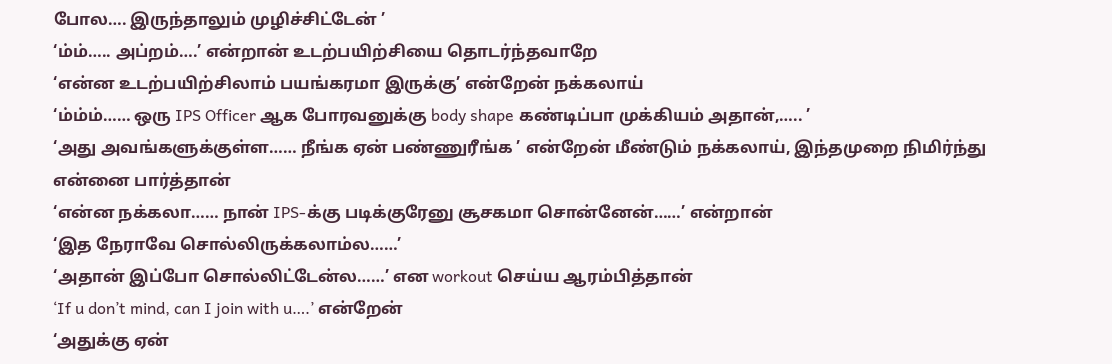போல…. இருந்தாலும் முழிச்சிட்டேன் ’
‘ம்ம்….. அப்றம்….’ என்றான் உடற்பயிற்சியை தொடர்ந்தவாறே
‘என்ன உடற்பயிற்சிலாம் பயங்கரமா இருக்கு’ என்றேன் நக்கலாய்
‘ம்ம்ம்…… ஒரு IPS Officer ஆக போரவனுக்கு body shape கண்டிப்பா முக்கியம் அதான்,….. ’
‘அது அவங்களுக்குள்ள…… நீங்க ஏன் பண்ணுரீங்க ’ என்றேன் மீண்டும் நக்கலாய், இந்தமுறை நிமிர்ந்து என்னை பார்த்தான்
‘என்ன நக்கலா…… நான் IPS-க்கு படிக்குரேனு சூசகமா சொன்னேன்……’ என்றான்
‘இத நேராவே சொல்லிருக்கலாம்ல……’
‘அதான் இப்போ சொல்லிட்டேன்ல……’ என workout செய்ய ஆரம்பித்தான்
‘If u don’t mind, can I join with u….’ என்றேன்
‘அதுக்கு ஏன்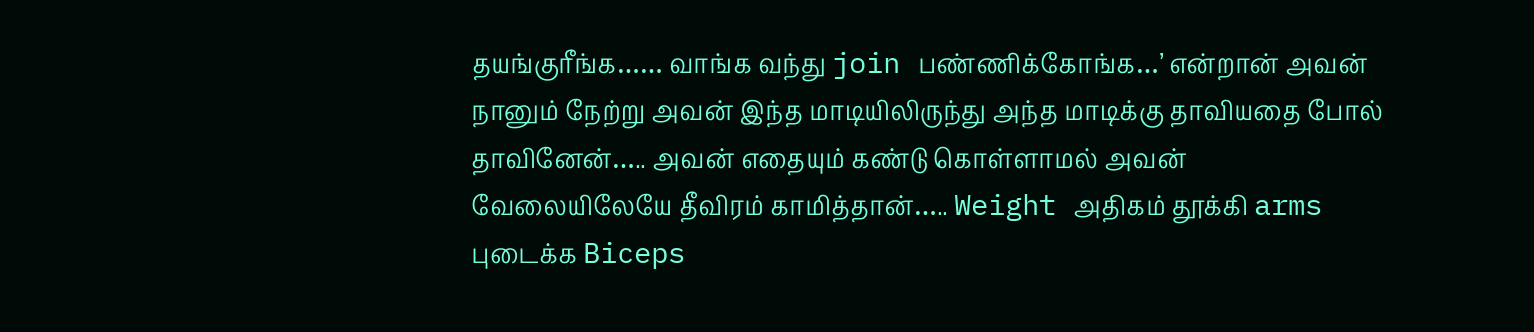தயங்குரீங்க…… வாங்க வந்து join பண்ணிக்கோங்க…’ என்றான் அவன்
நானும் நேற்று அவன் இந்த மாடியிலிருந்து அந்த மாடிக்கு தாவியதை போல் தாவினேன்….. அவன் எதையும் கண்டு கொள்ளாமல் அவன் வேலையிலேயே தீவிரம் காமித்தான்….. Weight அதிகம் தூக்கி arms புடைக்க Biceps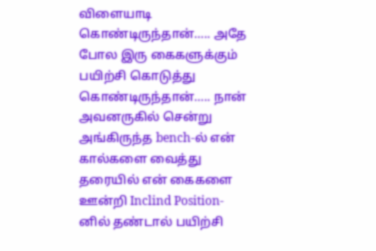விளையாடி கொண்டிருந்தான்….. அதே போல இரு கைகளுக்கும் பயிற்சி கொடுத்து கொண்டிருந்தான்….. நான் அவனருகில் சென்று அங்கிருந்த bench-ல் என் கால்களை வைத்து தரையில் என் கைகளை ஊன்றி Inclind Position-னில் தண்டால் பயிற்சி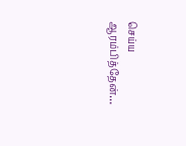செய்ய ஆரம்பித்தேன்…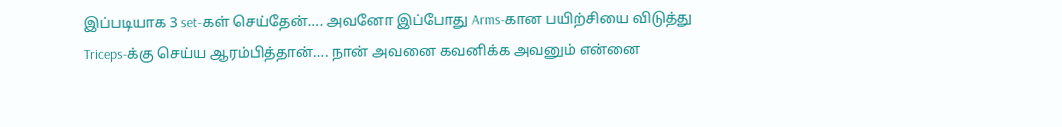இப்படியாக 3 set-கள் செய்தேன்…. அவனோ இப்போது Arms-கான பயிற்சியை விடுத்து Triceps-க்கு செய்ய ஆரம்பித்தான்…. நான் அவனை கவனிக்க அவனும் என்னை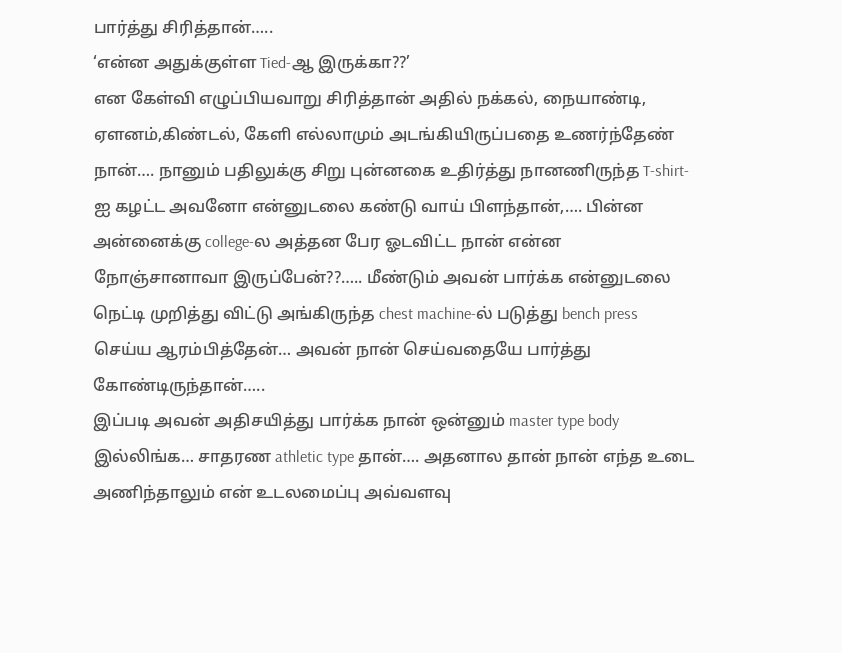பார்த்து சிரித்தான்…..
‘என்ன அதுக்குள்ள Tied-ஆ இருக்கா??’
என கேள்வி எழுப்பியவாறு சிரித்தான் அதில் நக்கல், நையாண்டி, ஏளனம்,கிண்டல், கேளி எல்லாமும் அடங்கியிருப்பதை உணர்ந்தேண் நான்…. நானும் பதிலுக்கு சிறு புன்னகை உதிர்த்து நானணிருந்த T-shirt-ஐ கழட்ட அவனோ என்னுடலை கண்டு வாய் பிளந்தான்,…. பின்ன அன்னைக்கு college-ல அத்தன பேர ஓடவிட்ட நான் என்ன நோஞ்சானாவா இருப்பேன்??….. மீண்டும் அவன் பார்க்க என்னுடலை நெட்டி முறித்து விட்டு அங்கிருந்த chest machine-ல் படுத்து bench press செய்ய ஆரம்பித்தேன்… அவன் நான் செய்வதையே பார்த்து கோண்டிருந்தான்…..
இப்படி அவன் அதிசயித்து பார்க்க நான் ஒன்னும் master type body இல்லிங்க… சாதரண athletic type தான்…. அதனால தான் நான் எந்த உடை அணிந்தாலும் என் உடலமைப்பு அவ்வளவு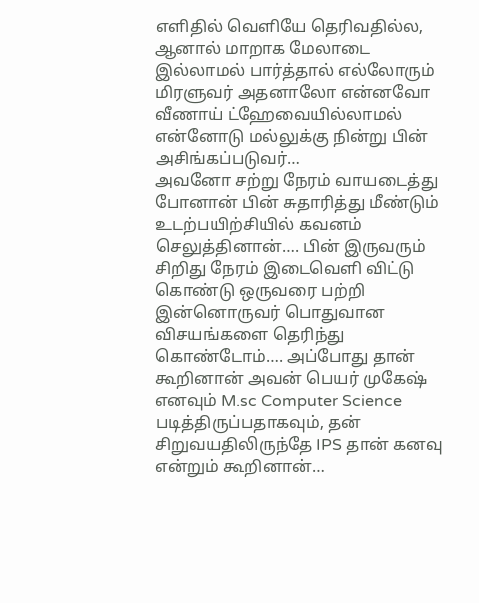எளிதில் வெளியே தெரிவதில்ல, ஆனால் மாறாக மேலாடை இல்லாமல் பார்த்தால் எல்லோரும் மிரளுவர் அதனாலோ என்னவோ வீணாய் ட்ஹேவையில்லாமல் என்னோடு மல்லுக்கு நின்று பின் அசிங்கப்படுவர்…
அவனோ சற்று நேரம் வாயடைத்து போனான் பின் சுதாரித்து மீண்டும் உடற்பயிற்சியில் கவனம் செலுத்தினான்…. பின் இருவரும் சிறிது நேரம் இடைவெளி விட்டு கொண்டு ஒருவரை பற்றி இன்னொருவர் பொதுவான விசயங்களை தெரிந்து கொண்டோம்…. அப்போது தான் கூறினான் அவன் பெயர் முகேஷ் எனவும் M.sc Computer Science படித்திருப்பதாகவும், தன் சிறுவயதிலிருந்தே IPS தான் கனவு என்றும் கூறினான்…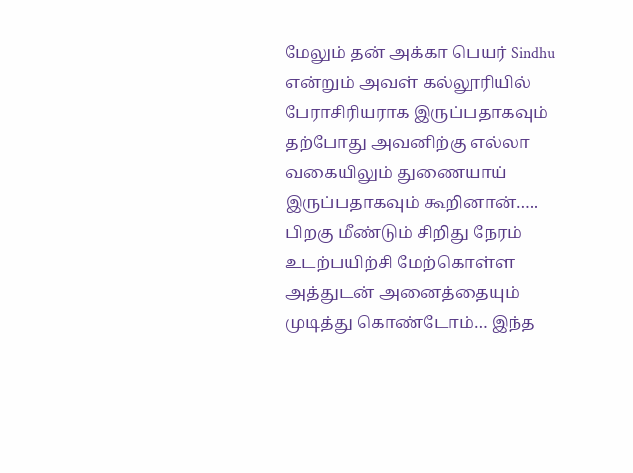மேலும் தன் அக்கா பெயர் Sindhu என்றும் அவள் கல்லூரியில் பேராசிரியராக இருப்பதாகவும் தற்போது அவனிற்கு எல்லா வகையிலும் துணையாய் இருப்பதாகவும் கூறினான்…..
பிறகு மீண்டும் சிறிது நேரம் உடற்பயிற்சி மேற்கொள்ள அத்துடன் அனைத்தையும் முடித்து கொண்டோம்… இந்த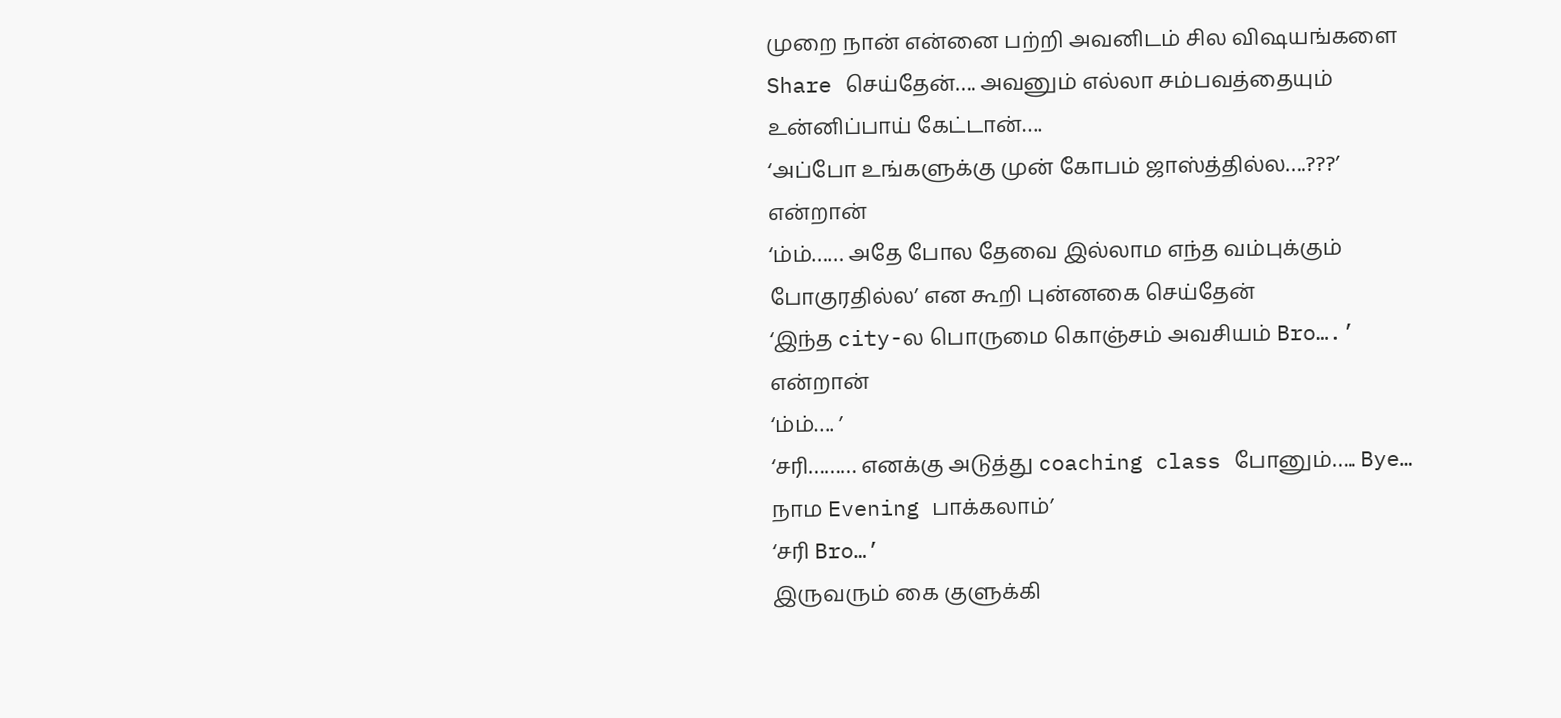முறை நான் என்னை பற்றி அவனிடம் சில விஷயங்களை Share செய்தேன்…. அவனும் எல்லா சம்பவத்தையும் உன்னிப்பாய் கேட்டான்….
‘அப்போ உங்களுக்கு முன் கோபம் ஜாஸ்த்தில்ல….???’ என்றான்
‘ம்ம்…… அதே போல தேவை இல்லாம எந்த வம்புக்கும் போகுரதில்ல’ என கூறி புன்னகை செய்தேன்
‘இந்த city-ல பொருமை கொஞ்சம் அவசியம் Bro….’ என்றான்
‘ம்ம்…. ’
‘சரி……… எனக்கு அடுத்து coaching class போனும்….. Bye… நாம Evening பாக்கலாம்’
‘சரி Bro…’
இருவரும் கை குளுக்கி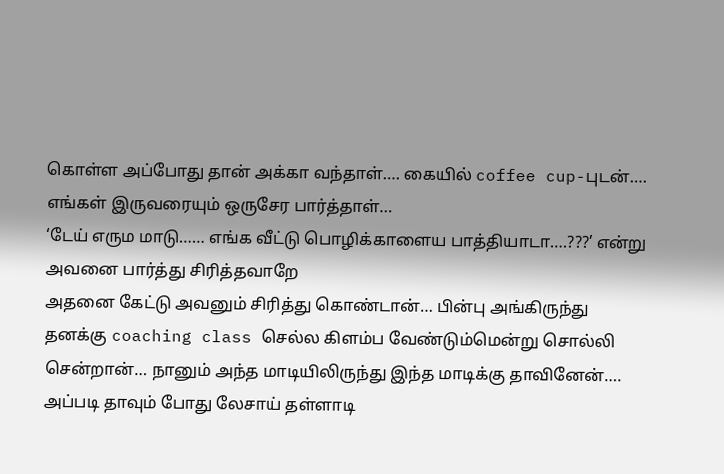கொள்ள அப்போது தான் அக்கா வந்தாள்…. கையில் coffee cup-புடன்…. எங்கள் இருவரையும் ஒருசேர பார்த்தாள்…
‘டேய் எரும மாடு…… எங்க வீட்டு பொழிக்காளைய பாத்தியாடா….???’ என்று அவனை பார்த்து சிரித்தவாறே
அதனை கேட்டு அவனும் சிரித்து கொண்டான்… பின்பு அங்கிருந்து தனக்கு coaching class செல்ல கிளம்ப வேண்டும்மென்று சொல்லி சென்றான்… நானும் அந்த மாடியிலிருந்து இந்த மாடிக்கு தாவினேன்…. அப்படி தாவும் போது லேசாய் தள்ளாடி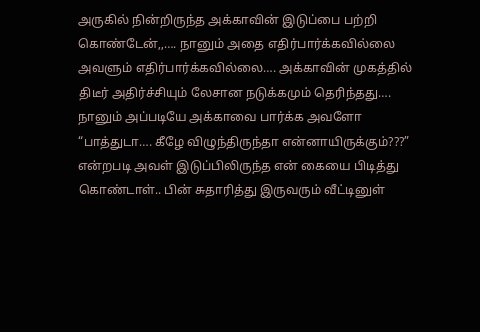அருகில் நின்றிருந்த அக்காவின் இடுப்பை பற்றி கொண்டேன்,,…. நானும் அதை எதிர்பார்க்கவில்லை அவளும் எதிர்பார்க்கவில்லை…. அக்காவின் முகத்தில் திடீர் அதிர்ச்சியும் லேசான நடுக்கமும் தெரிந்தது…. நானும் அப்படியே அக்காவை பார்க்க அவளோ “பாத்துடா…. கீழே விழுந்திருந்தா என்னாயிருக்கும்???” என்றபடி அவள் இடுப்பிலிருந்த என் கையை பிடித்து கொண்டாள்.. பின் சுதாரித்து இருவரும் வீட்டினுள்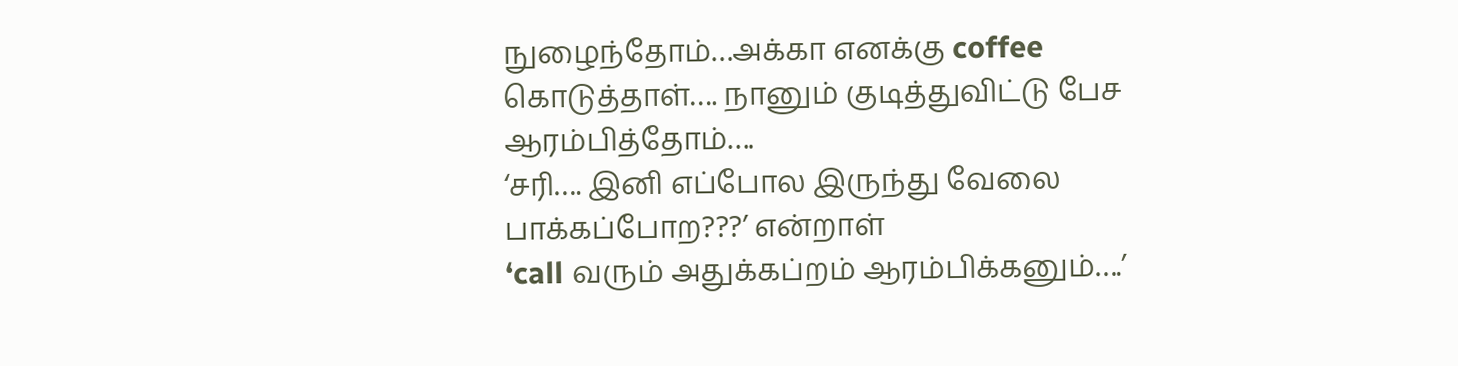நுழைந்தோம்…அக்கா எனக்கு coffee கொடுத்தாள்…. நானும் குடித்துவிட்டு பேச ஆரம்பித்தோம்….
‘சரி…. இனி எப்போல இருந்து வேலை பாக்கப்போற???’ என்றாள்
‘call வரும் அதுக்கப்றம் ஆரம்பிக்கனும்….’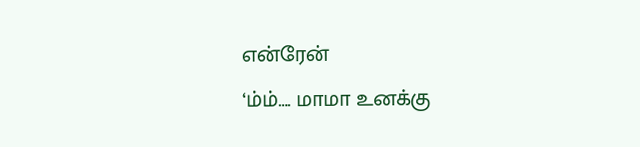என்ரேன்
‘ம்ம்…. மாமா உனக்கு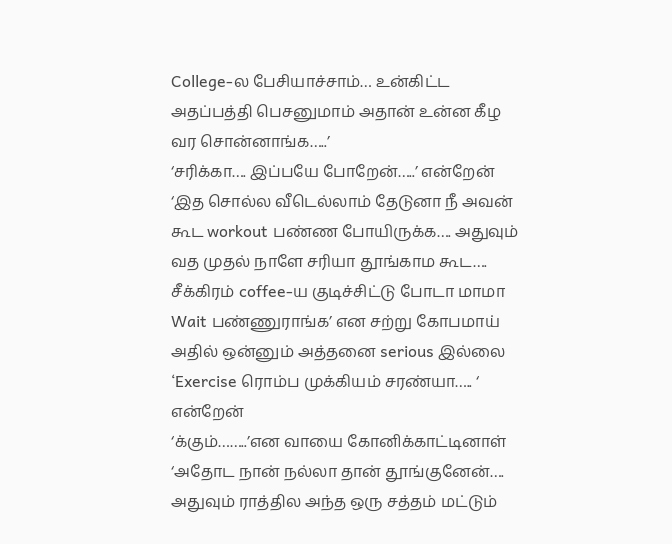College-ல பேசியாச்சாம்… உன்கிட்ட அதப்பத்தி பெசனுமாம் அதான் உன்ன கீழ வர சொன்னாங்க…..’
‘சரிக்கா…. இப்பயே போறேன்…..’ என்றேன்
‘இத சொல்ல வீடெல்லாம் தேடுனா நீ அவன் கூட workout பண்ண போயிருக்க…. அதுவும் வத முதல் நாளே சரியா தூங்காம கூட…. சீக்கிரம் coffee-ய குடிச்சிட்டு போடா மாமா Wait பண்ணுராங்க’ என சற்று கோபமாய் அதில் ஒன்னும் அத்தனை serious இல்லை
‘Exercise ரொம்ப முக்கியம் சரண்யா….. ‘ என்றேன்
‘க்கும்……..’என வாயை கோனிக்காட்டினாள்
‘அதோட நான் நல்லா தான் தூங்குனேன்…. அதுவும் ராத்தில அந்த ஒரு சத்தம் மட்டும்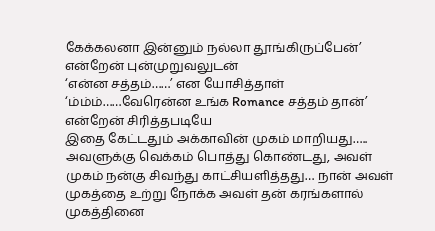கேக்கலனா இன்னும் நல்லா தூங்கிருப்பேன்’ என்றேன் புன்முறுவலுடன்
‘என்ன சத்தம்……’ என யோசித்தாள்
‘ம்ம்ம்……வேரென்ன உங்க Romance சத்தம் தான்’ என்றேன் சிரித்தபடியே
இதை கேட்டதும் அக்காவின் முகம் மாறியது….. அவளுக்கு வெக்கம் பொத்து கொண்டது, அவள் முகம் நன்கு சிவந்து காட்சியளித்தது… நான் அவள் முகத்தை உற்று நோக்க அவள் தன் கரங்களால் முகத்தினை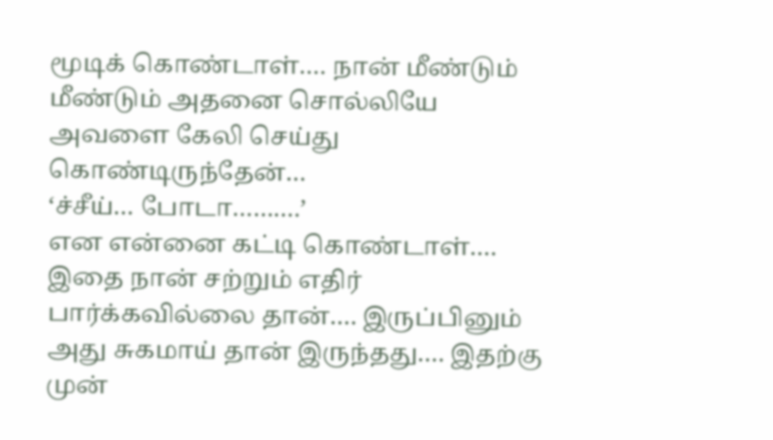மூடிக் கொண்டாள்…. நான் மீண்டும் மீண்டும் அதனை சொல்லியே அவளை கேலி செய்து கொண்டிருந்தேன்…
‘ச்சீய்… போடா……….’
என என்னை கட்டி கொண்டாள்…. இதை நான் சற்றும் எதிர் பார்க்கவில்லை தான்…. இருப்பினும் அது சுகமாய் தான் இருந்தது…. இதற்கு முன்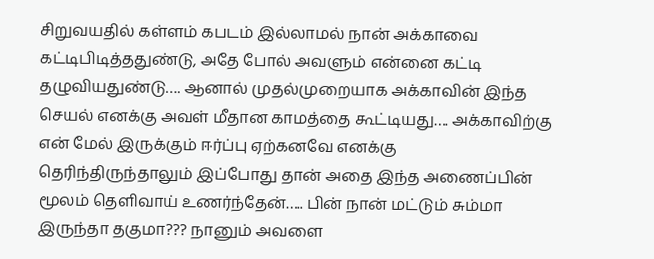சிறுவயதில் கள்ளம் கபடம் இல்லாமல் நான் அக்காவை கட்டிபிடித்ததுண்டு, அதே போல் அவளும் என்னை கட்டி தழுவியதுண்டு…. ஆனால் முதல்முறையாக அக்காவின் இந்த செயல் எனக்கு அவள் மீதான காமத்தை கூட்டியது…. அக்காவிற்கு என் மேல் இருக்கும் ஈர்ப்பு ஏற்கனவே எனக்கு தெரிந்திருந்தாலும் இப்போது தான் அதை இந்த அணைப்பின் மூலம் தெளிவாய் உணர்ந்தேன்….. பின் நான் மட்டும் சும்மா இருந்தா தகுமா??? நானும் அவளை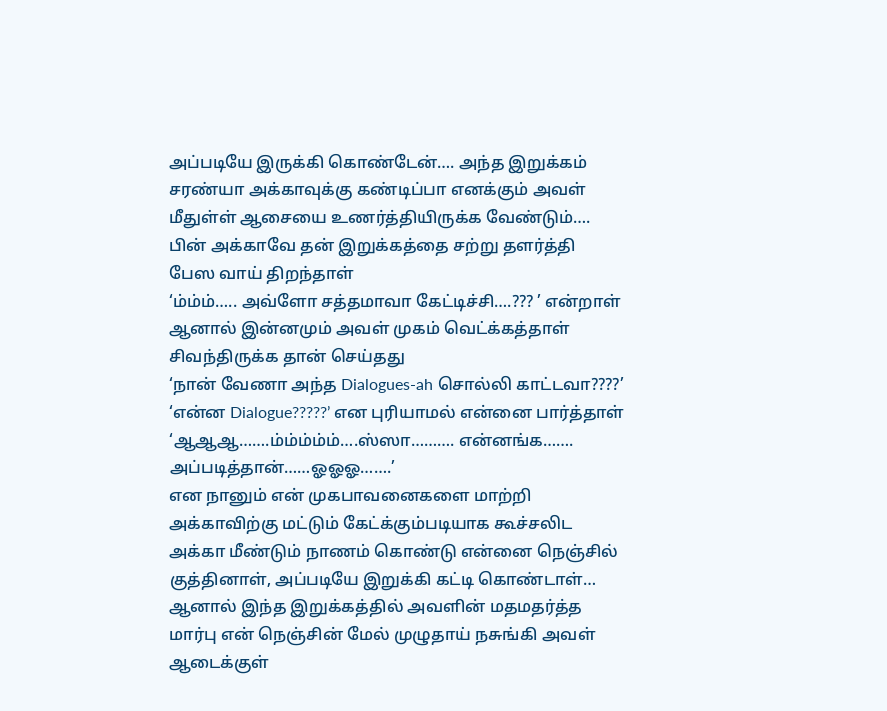அப்படியே இருக்கி கொண்டேன்…. அந்த இறுக்கம் சரண்யா அக்காவுக்கு கண்டிப்பா எனக்கும் அவள் மீதுள்ள் ஆசையை உணர்த்தியிருக்க வேண்டும்…. பின் அக்காவே தன் இறுக்கத்தை சற்று தளர்த்தி பேஸ வாய் திறந்தாள்
‘ம்ம்ம்….. அவ்ளோ சத்தமாவா கேட்டிச்சி….??? ’ என்றாள் ஆனால் இன்னமும் அவள் முகம் வெட்க்கத்தாள் சிவந்திருக்க தான் செய்தது
‘நான் வேணா அந்த Dialogues-ah சொல்லி காட்டவா????’
‘என்ன Dialogue?????’ என புரியாமல் என்னை பார்த்தாள்
‘ஆஆஆ…….ம்ம்ம்ம்ம்….ஸ்ஸா………. என்னங்க……. அப்படித்தான்……ஓஓஓ…….’
என நானும் என் முகபாவனைகளை மாற்றி அக்காவிற்கு மட்டும் கேட்க்கும்படியாக கூச்சலிட அக்கா மீண்டும் நாணம் கொண்டு என்னை நெஞ்சில் குத்தினாள், அப்படியே இறுக்கி கட்டி கொண்டாள்… ஆனால் இந்த இறுக்கத்தில் அவளின் மதமதர்த்த மார்பு என் நெஞ்சின் மேல் முழுதாய் நசுங்கி அவள் ஆடைக்குள்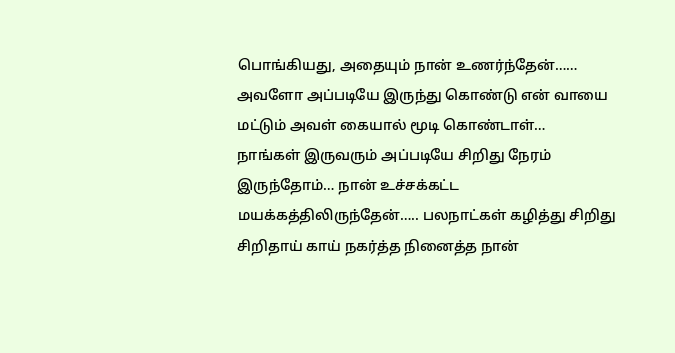பொங்கியது, அதையும் நான் உணர்ந்தேன்…… அவளோ அப்படியே இருந்து கொண்டு என் வாயை மட்டும் அவள் கையால் மூடி கொண்டாள்…
நாங்கள் இருவரும் அப்படியே சிறிது நேரம் இருந்தோம்… நான் உச்சக்கட்ட மயக்கத்திலிருந்தேன்….. பலநாட்கள் கழித்து சிறிது சிறிதாய் காய் நகர்த்த நினைத்த நான்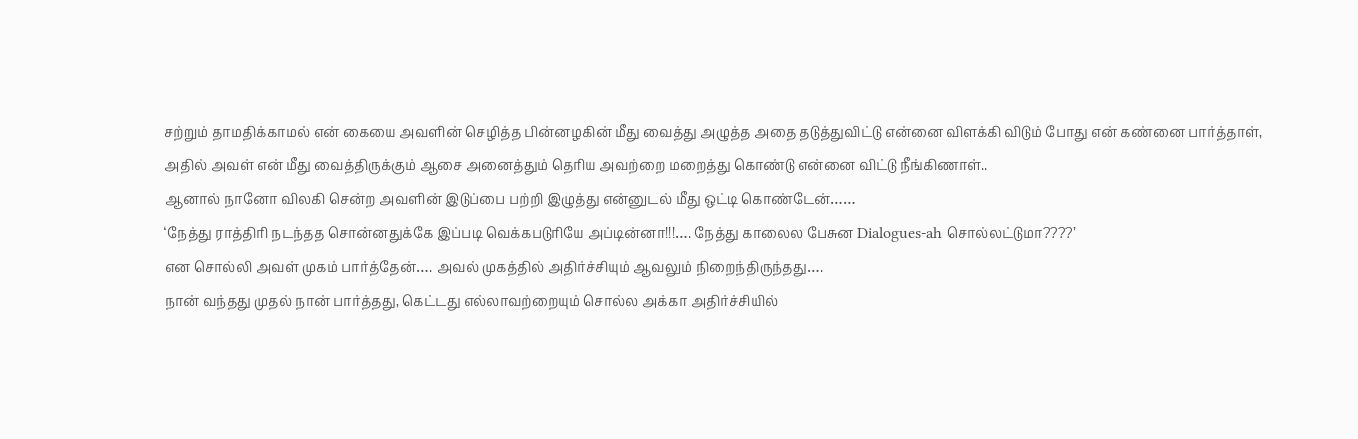சற்றும் தாமதிக்காமல் என் கையை அவளின் செழித்த பின்னழகின் மீது வைத்து அழுத்த அதை தடுத்துவிட்டு என்னை விளக்கி விடும் போது என் கண்னை பார்த்தாள், அதில் அவள் என் மீது வைத்திருக்கும் ஆசை அனைத்தும் தெரிய அவற்றை மறைத்து கொண்டு என்னை விட்டு நீங்கிணாள்..
ஆனால் நானோ விலகி சென்ற அவளின் இடுப்பை பற்றி இழுத்து என்னுடல் மீது ஒட்டி கொண்டேன்……
‘நேத்து ராத்திரி நடந்தத சொன்னதுக்கே இப்படி வெக்கபடுரியே அப்டின்னா!!!…. நேத்து காலைல பேசுன Dialogues-ah சொல்லட்டுமா????’
என சொல்லி அவள் முகம் பார்த்தேன்…. அவல் முகத்தில் அதிர்ச்சியும் ஆவலும் நிறைந்திருந்தது….
நான் வந்தது முதல் நான் பார்த்தது, கெட்டது எல்லாவற்றையும் சொல்ல அக்கா அதிர்ச்சியில்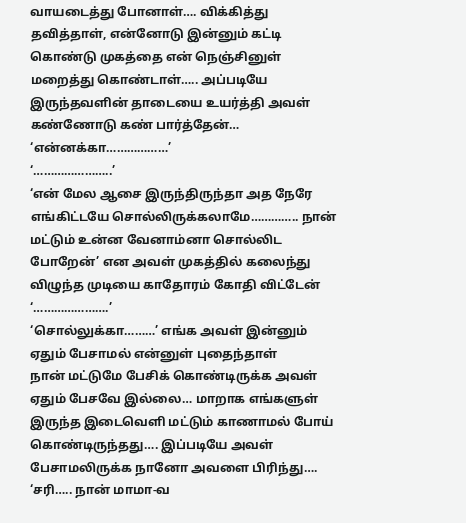வாயடைத்து போனாள்…. விக்கித்து தவித்தாள், என்னோடு இன்னும் கட்டி கொண்டு முகத்தை என் நெஞ்சினுள் மறைத்து கொண்டாள்….. அப்படியே இருந்தவளின் தாடையை உயர்த்தி அவள் கண்ணோடு கண் பார்த்தேன்…
‘என்னக்கா………………’
‘…………………..’
‘என் மேல ஆசை இருந்திருந்தா அத நேரே எங்கிட்டயே சொல்லிருக்கலாமே………….. நான் மட்டும் உன்ன வேனாம்னா சொல்லிட போறேன்’ என அவள் முகத்தில் கலைந்து விழுந்த முடியை காதோரம் கோதி விட்டேன்
‘………………….’
‘சொல்லுக்கா………’ எங்க அவள் இன்னும் ஏதும் பேசாமல் என்னுள் புதைந்தாள்
நான் மட்டுமே பேசிக் கொண்டிருக்க அவள் ஏதும் பேசவே இல்லை… மாறாக எங்களுள் இருந்த இடைவெளி மட்டும் காணாமல் போய் கொண்டிருந்தது…. இப்படியே அவள் பேசாமலிருக்க நானோ அவளை பிரிந்து….
‘சரி….. நான் மாமா-வ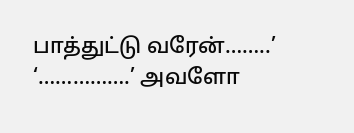பாத்துட்டு வரேன்……..’
‘…………….’ அவளோ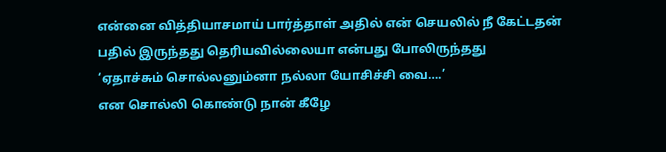என்னை வித்தியாசமாய் பார்த்தாள் அதில் என் செயலில் நீ கேட்டதன் பதில் இருந்தது தெரியவில்லையா என்பது போலிருந்தது
‘ஏதாச்சும் சொல்லனும்னா நல்லா யோசிச்சி வை….’
என சொல்லி கொண்டு நான் கீழே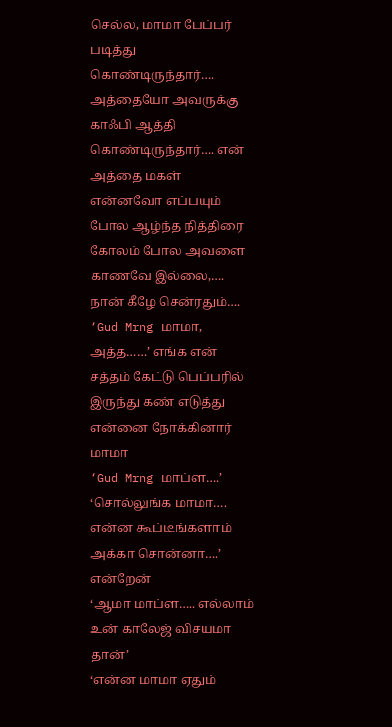செல்ல, மாமா பேப்பர் படித்து கொண்டிருந்தார்…. அத்தையோ அவருக்கு காஃபி ஆத்தி கொண்டிருந்தார்…. என் அத்தை மகள் என்னவோ எப்பயும் போல ஆழ்ந்த நித்திரை கோலம் போல அவளை காணவே இல்லை,…. நான் கீழே சென்ரதும்….
‘Gud Mrng மாமா, அத்த……’ எங்க என் சத்தம் கேட்டு பெப்பரில் இருந்து கண் எடுத்து என்னை நோக்கினார் மாமா
‘Gud Mrng மாப்ள….’
‘சொல்லுங்க மாமா…. என்ன கூப்டீங்களாம் அக்கா சொன்னா….’ என்றேன்
‘ஆமா மாப்ள….. எல்லாம் உன் காலேஜ் விசயமா தான்’
‘என்ன மாமா ஏதும்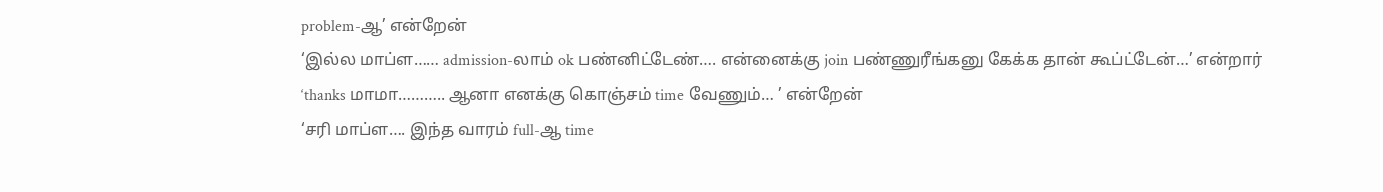problem-ஆ’ என்றேன்
‘இல்ல மாப்ள…… admission-லாம் ok பண்னிட்டேண்…. என்னைக்கு join பண்ணுரீங்கனு கேக்க தான் கூப்ட்டேன்…’ என்றார்
‘thanks மாமா……….. ஆனா எனக்கு கொஞ்சம் time வேணும்… ’ என்றேன்
‘சரி மாப்ள…. இந்த வாரம் full-ஆ time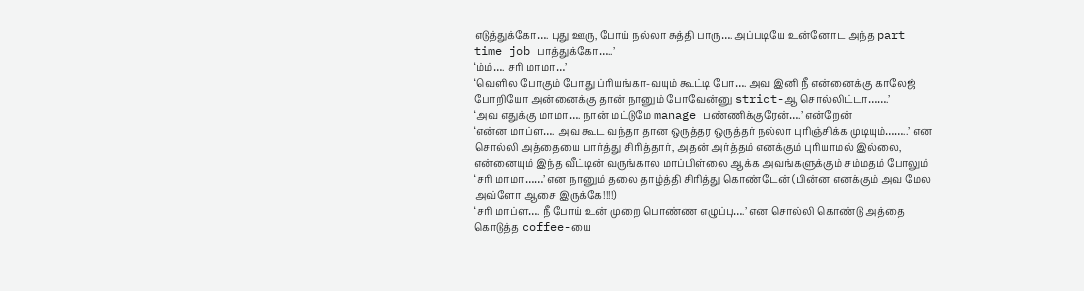எடுத்துக்கோ…. புது ஊரு, போய் நல்லா சுத்தி பாரு…. அப்படியே உன்னோட அந்த part time job பாத்துக்கோ…..’
‘ம்ம்…. சரி மாமா…’
‘வெளில போகும் போது ப்ரியங்கா-வயும் கூட்டி போ…. அவ இனி நீ என்னைக்கு காலேஜ் போறியோ அன்னைக்கு தான் நானும் போவேன்னு strict-ஆ சொல்லிட்டா…….’
‘அவ எதுக்கு மாமா…. நான் மட்டுமே manage பண்ணிக்குரேன்….’ என்றேன்
‘என்ன மாப்ள…. அவ கூட வந்தா தான ஒருத்தர ஒருத்தர் நல்லா புரிஞ்சிக்க முடியும்……..’ என சொல்லி அத்தையை பார்த்து சிரித்தார், அதன் அர்த்தம் எனக்கும் புரியாமல் இல்லை, என்னையும் இந்த வீட்டின் வருங்கால மாப்பிள்லை ஆக்க அவங்களுக்கும் சம்மதம் போலும்
‘சரி மாமா……’ என நானும் தலை தாழ்த்தி சிரித்து கொண்டேன் (பின்ன எனக்கும் அவ மேல அவ்ளோ ஆசை இருக்கே!!!!)
‘சரி மாப்ள…. நீ போய் உன் முறை பொண்ண எழுப்பு….’ என சொல்லி கொண்டு அத்தை கொடுத்த coffee-யை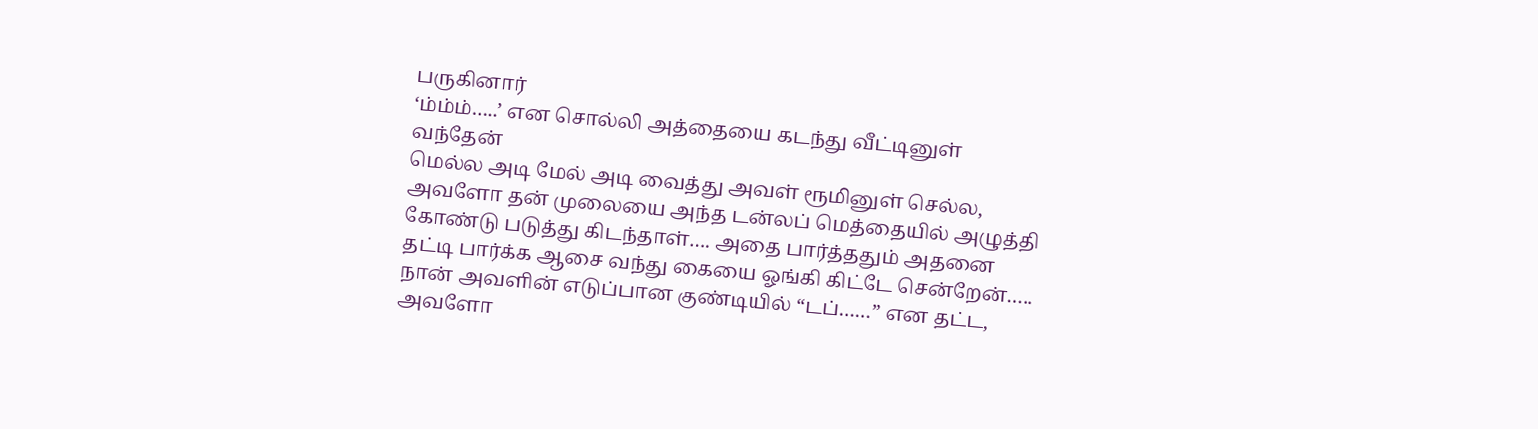பருகினார்
‘ம்ம்ம்…..’ என சொல்லி அத்தையை கடந்து வீட்டினுள் வந்தேன்
மெல்ல அடி மேல் அடி வைத்து அவள் ரூமினுள் செல்ல, அவளோ தன் முலையை அந்த டன்லப் மெத்தையில் அழுத்தி கோண்டு படுத்து கிடந்தாள்…. அதை பார்த்ததும் அதனை தட்டி பார்க்க ஆசை வந்து கையை ஓங்கி கிட்டே சென்றேன்…..
நான் அவளின் எடுப்பான குண்டியில் “டப்……” என தட்ட, அவளோ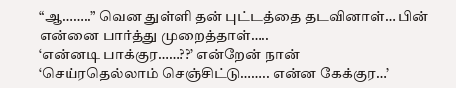“ஆ……..” வென துள்ளி தன் புட்டத்தை தடவினாள்… பின் என்னை பார்த்து முறைத்தாள்…..
‘என்னடி பாக்குர……??’ என்றேன் நான்
‘செய்ரதெல்லாம் செஞ்சிட்டு…….. என்ன கேக்குர…’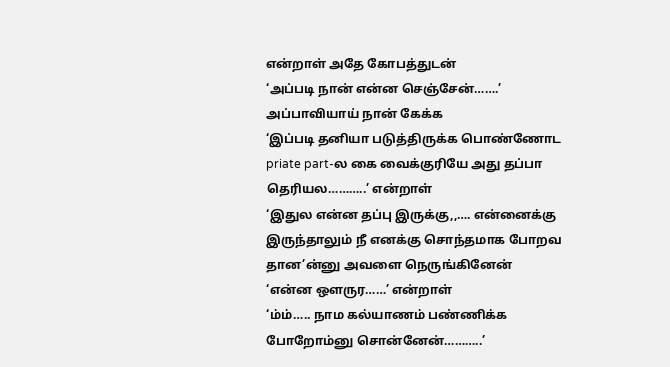என்றாள் அதே கோபத்துடன்
‘அப்படி நான் என்ன செஞ்சேன்…….’ அப்பாவியாய் நான் கேக்க
‘இப்படி தனியா படுத்திருக்க பொண்ணோட priate part-ல கை வைக்குரியே அது தப்பா தெரியல………..’ என்றாள்
‘இதுல என்ன தப்பு இருக்கு,,…. என்னைக்கு இருந்தாலும் நீ எனக்கு சொந்தமாக போறவ தான’ன்னு அவளை நெருங்கினேன்
‘என்ன ஒளருர……’ என்றாள்
‘ம்ம்….. நாம கல்யாணம் பண்ணிக்க போறோம்னு சொன்னேன்………..’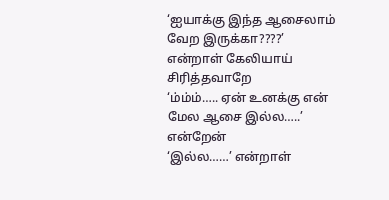‘ஐயாக்கு இந்த ஆசைலாம் வேற இருக்கா????’ என்றாள் கேலியாய் சிரித்தவாறே
‘ம்ம்ம்….. ஏன் உனக்கு என் மேல ஆசை இல்ல…..’ என்றேன்
‘இல்ல……’ என்றாள்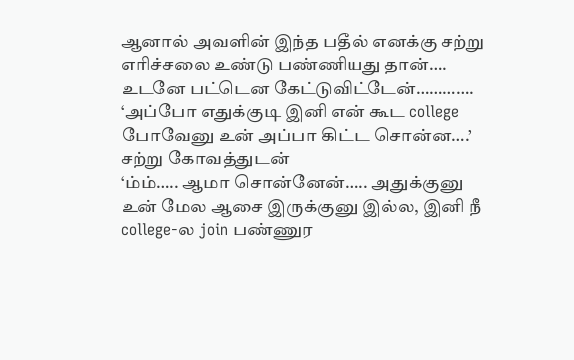ஆனால் அவளின் இந்த பதீல் எனக்கு சற்று எரிச்சலை உண்டு பண்ணியது தான்…. உடனே பட்டென கேட்டுவிட்டேன்………….
‘அப்போ எதுக்குடி இனி என் கூட college போவேனு உன் அப்பா கிட்ட சொன்ன….’ சற்று கோவத்துடன்
‘ம்ம்….. ஆமா சொன்னேன்….. அதுக்குனு உன் மேல ஆசை இருக்குனு இல்ல, இனி நீ college-ல join பண்ணுர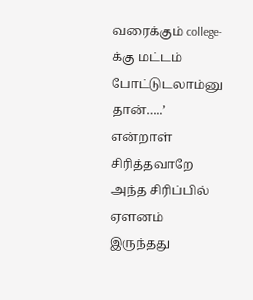வரைக்கும் college-க்கு மட்டம் போட்டுடலாம்னு தான்…..’ என்றாள் சிரித்தவாறே அந்த சிரிப்பில் ஏளனம் இருந்தது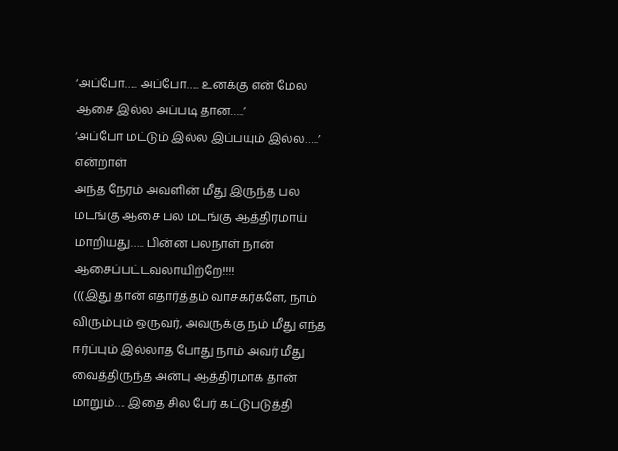‘அப்போ….. அப்போ….. உனக்கு என் மேல ஆசை இல்ல அப்படி தான…..’
‘அப்போ மட்டும் இல்ல இப்பயும் இல்ல…..’ என்றாள்
அந்த நேரம் அவளின் மீது இருந்த பல மடங்கு ஆசை பல மடங்கு ஆத்திரமாய் மாறியது….. பின்ன பலநாள் நான் ஆசைப்பட்டவலாயிற்றே!!!!
(((இது தான் எதார்த்தம் வாசகர்களே, நாம் விரும்பும் ஒருவர், அவருக்கு நம் மீது எந்த ஈர்ப்பும் இல்லாத போது நாம் அவர் மீது வைத்திருந்த அன்பு ஆத்திரமாக தான் மாறும்…. இதை சில பேர் கட்டுபடுத்தி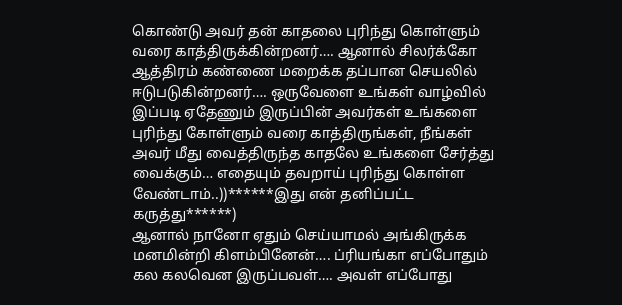கொண்டு அவர் தன் காதலை புரிந்து கொள்ளும் வரை காத்திருக்கின்றனர்…. ஆனால் சிலர்க்கோ ஆத்திரம் கண்ணை மறைக்க தப்பான செயலில் ஈடுபடுகின்றனர்…. ஒருவேளை உங்கள் வாழ்வில் இப்படி ஏதேணும் இருப்பின் அவர்கள் உங்களை புரிந்து கோள்ளும் வரை காத்திருங்கள், நீங்கள் அவர் மீது வைத்திருந்த காதலே உங்களை சேர்த்து வைக்கும்… எதையும் தவறாய் புரிந்து கொள்ள வேண்டாம்..))******இது என் தனிப்பட்ட கருத்து******)
ஆனால் நானோ ஏதும் செய்யாமல் அங்கிருக்க மனமின்றி கிளம்பினேன்…. ப்ரியங்கா எப்போதும் கல கலவென இருப்பவள்…. அவள் எப்போது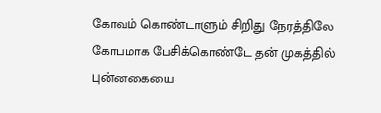கோவம் கொண்டாளும் சிறிது நேரத்திலே கோபமாக பேசிக்கொண்டே தன் முகத்தில் புன்னகையை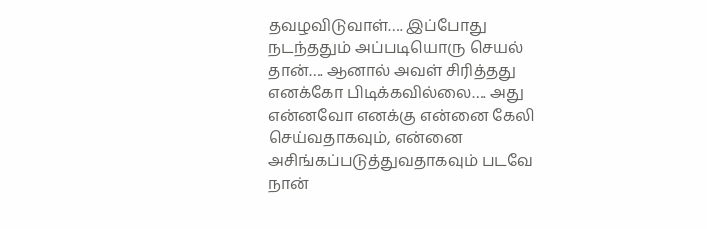தவழவிடுவாள்…. இப்போது நடந்ததும் அப்படியொரு செயல் தான்…. ஆனால் அவள் சிரித்தது எனக்கோ பிடிக்கவில்லை…. அது என்னவோ எனக்கு என்னை கேலி செய்வதாகவும், என்னை அசிங்கப்படுத்துவதாகவும் படவே நான்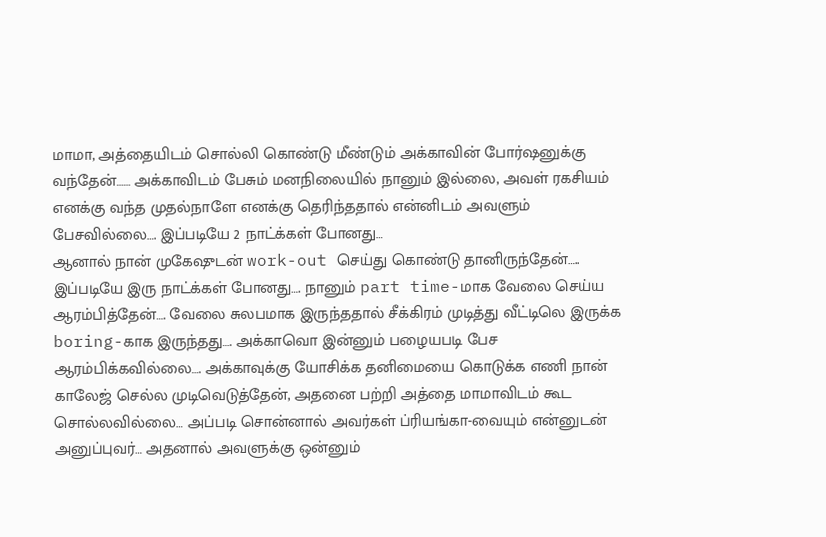மாமா, அத்தையிடம் சொல்லி கொண்டு மீண்டும் அக்காவின் போர்ஷனுக்கு வந்தேன்…… அக்காவிடம் பேசும் மனநிலையில் நானும் இல்லை, அவள் ரகசியம் எனக்கு வந்த முதல்நாளே எனக்கு தெரிந்ததால் என்னிடம் அவளும் பேசவில்லை…. இப்படியே 2 நாட்க்கள் போனது…
ஆனால் நான் முகேஷுடன் work-out செய்து கொண்டு தானிருந்தேன்….. இப்படியே இரு நாட்க்கள் போனது…. நானும் part time-மாக வேலை செய்ய ஆரம்பித்தேன்…. வேலை சுலபமாக இருந்ததால் சீக்கிரம் முடித்து வீட்டிலெ இருக்க boring-காக இருந்தது…. அக்காவொ இன்னும் பழையபடி பேச ஆரம்பிக்கவில்லை…. அக்காவுக்கு யோசிக்க தனிமையை கொடுக்க எணி நான் காலேஜ் செல்ல முடிவெடுத்தேன், அதனை பற்றி அத்தை மாமாவிடம் கூட சொல்லவில்லை… அப்படி சொன்னால் அவர்கள் ப்ரியங்கா-வையும் என்னுடன் அனுப்புவர்… அதனால் அவளுக்கு ஒன்னும்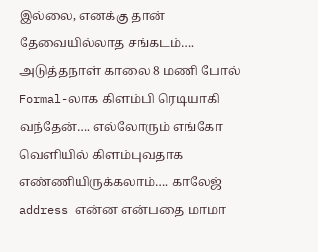இல்லை, எனக்கு தான் தேவையில்லாத சங்கடம்….
அடுத்தநாள் காலை 8 மணி போல் Formal-லாக கிளம்பி ரெடியாகி வந்தேன்…. எல்லோரும் எங்கோ வெளியில் கிளம்புவதாக எண்ணியிருக்கலாம்…. காலேஜ் address என்ன என்பதை மாமா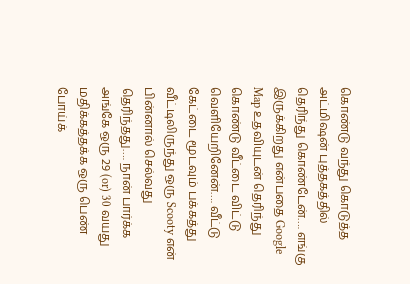கொண்டு வந்து கொடுத்த அட்மிஷன் புத்தகத்தில் தெரிந்து கொண்டேன்…. எங்கு இருக்கிறது என்பதை Google Map உதவியுடன் தெரிந்து கொண்டு வீட்டை விட்டு வெளியேறினேன்…. வீட்டு கேட்டை மூடவும் பக்கத்து வீட்டிலிருந்து ஒரு Scooty என் பின்னால் செல்வது தெரிந்தது…. நான் பார்க்க அங்கே ஒரு 29 (or) 30 வயது மதிக்கத்தக்க ஒரு பெண் போய்க்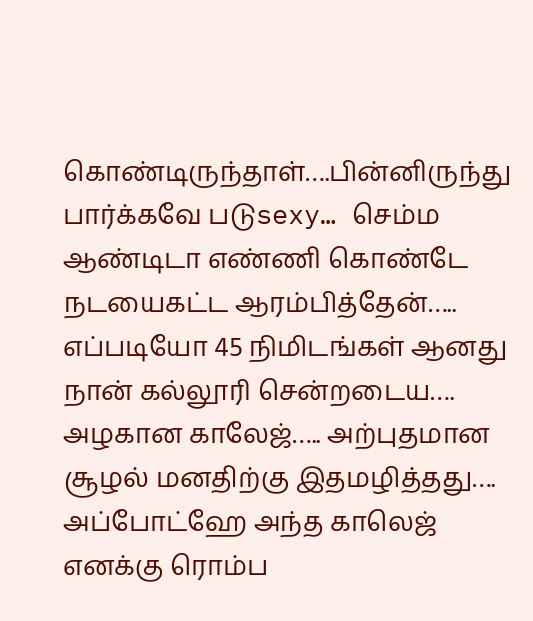கொண்டிருந்தாள்….பின்னிருந்து பார்க்கவே படுsexy… செம்ம ஆண்டிடா எண்ணி கொண்டே நடயைகட்ட ஆரம்பித்தேன்….. எப்படியோ 45 நிமிடங்கள் ஆனது நான் கல்லூரி சென்றடைய….
அழகான காலேஜ்….. அற்புதமான சூழல் மனதிற்கு இதமழித்தது…. அப்போட்ஹே அந்த காலெஜ் எனக்கு ரொம்ப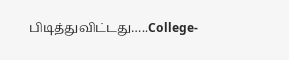பிடித்துவிட்டது…..College-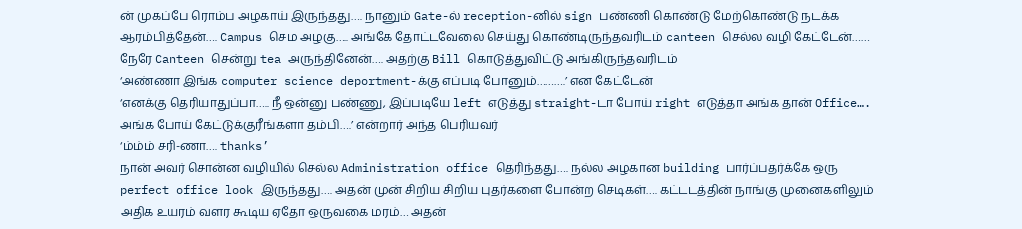ன் முகப்பே ரொம்ப அழகாய் இருந்தது…. நானும் Gate-ல் reception-னில் sign பண்ணி கொண்டு மேற்கொண்டு நடக்க ஆரம்பித்தேன்…. Campus செம அழகு….. அங்கே தோட்டவேலை செய்து கொண்டிருந்தவரிடம் canteen செல்ல வழி கேட்டேன்…… நேரே Canteen சென்று tea அருந்தினேன்…. அதற்கு Bill கொடுத்துவிட்டு அங்கிருந்தவரிடம்
‘அண்ணா இங்க computer science deportment-க்கு எப்படி போனும்……….’ என கேட்டேன்
‘எனக்கு தெரியாதுப்பா….. நீ ஒன்னு பண்ணு, இப்படியே left எடுத்து straight-டா போய் right எடுத்தா அங்க தான் Office…. அங்க போய் கேட்டுக்குரீங்களா தம்பி….’ என்றார் அந்த பெரியவர்
‘ம்ம்ம் சரி-ணா…. thanks’
நான் அவர் சொன்ன வழியில் செல்ல Administration office தெரிந்தது…. நல்ல அழகான building பார்ப்பதர்க்கே ஒரு perfect office look இருந்தது…. அதன் முன் சிறிய சிறிய புதர்களை போன்ற செடிகள்…. கட்டடத்தின் நாங்கு முனைகளிலும் அதிக உயரம் வளர கூடிய ஏதோ ஒருவகை மரம்… அதன்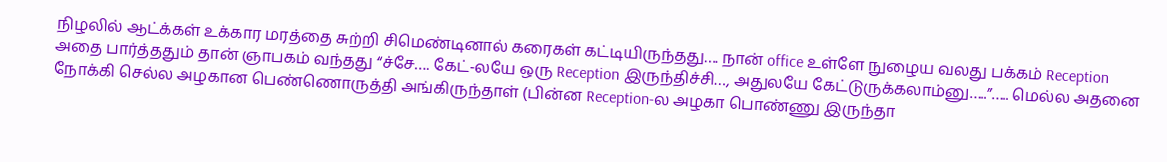நிழலில் ஆட்க்கள் உக்கார மரத்தை சுற்றி சிமெண்டினால் கரைகள் கட்டியிருந்தது…. நான் office உள்ளே நுழைய வலது பக்கம் Reception அதை பார்த்ததும் தான் ஞாபகம் வந்தது “ச்சே…. கேட்-லயே ஒரு Reception இருந்திச்சி…, அதுலயே கேட்டுருக்கலாம்னு…..”….. மெல்ல அதனை நோக்கி செல்ல அழகான பெண்ணொருத்தி அங்கிருந்தாள் (பின்ன Reception-ல அழகா பொண்ணு இருந்தா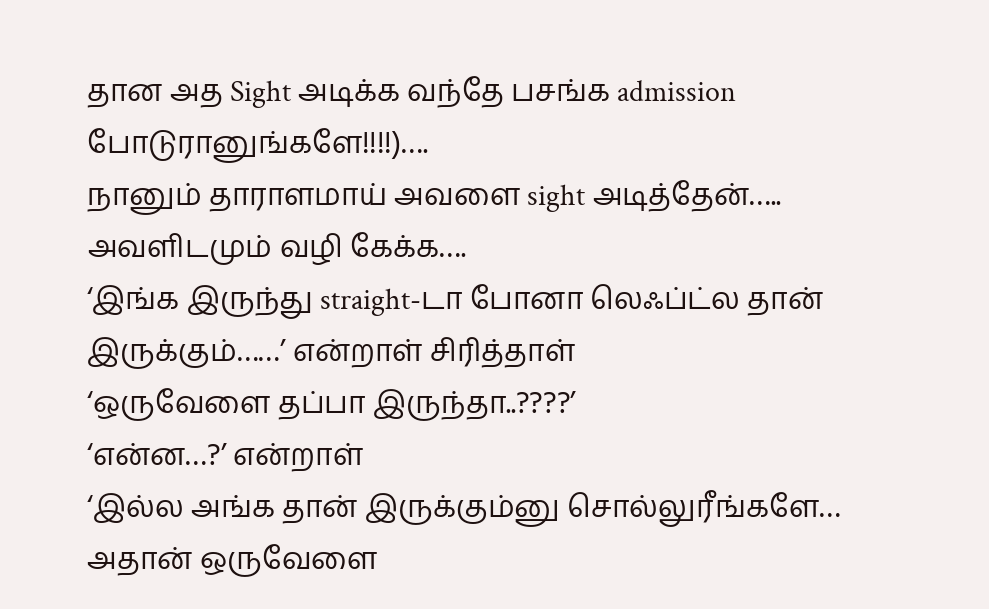தான அத Sight அடிக்க வந்தே பசங்க admission போடுரானுங்களே!!!!)….
நானும் தாராளமாய் அவளை sight அடித்தேன்….. அவளிடமும் வழி கேக்க….
‘இங்க இருந்து straight-டா போனா லெஃப்ட்ல தான் இருக்கும்……’ என்றாள் சிரித்தாள்
‘ஒருவேளை தப்பா இருந்தா..????’
‘என்ன…?’ என்றாள்
‘இல்ல அங்க தான் இருக்கும்னு சொல்லுரீங்களே… அதான் ஒருவேளை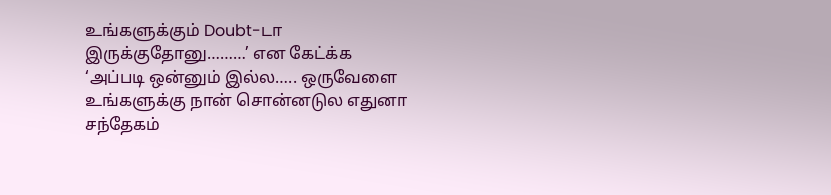உங்களுக்கும் Doubt-டா இருக்குதோனு………’ என கேட்க்க
‘அப்படி ஒன்னும் இல்ல….. ஒருவேளை உங்களுக்கு நான் சொன்னடுல எதுனா சந்தேகம்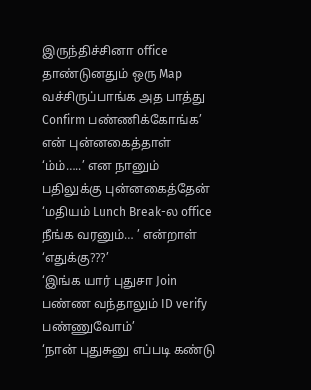இருந்திச்சினா office தாண்டுனதும் ஒரு Map வச்சிருப்பாங்க அத பாத்து Confirm பண்ணிக்கோங்க’ என் புன்னகைத்தாள்
‘ம்ம்…..’ என நானும் பதிலுக்கு புன்னகைத்தேன்
‘மதியம் Lunch Break-ல office நீங்க வரனும்… ’ என்றாள்
‘எதுக்கு???’
‘இங்க யார் புதுசா Join பண்ண வந்தாலும் ID verify பண்ணுவோம்’
‘நான் புதுசுனு எப்படி கண்டு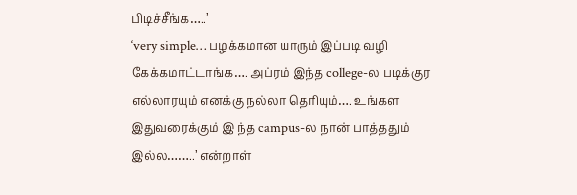பிடிச்சீங்க…..’
‘very simple… பழக்கமான யாரும் இப்படி வழி கேக்கமாட்டாங்க…. அப்ரம் இந்த college-ல படிக்குர எல்லாரயும் எனக்கு நல்லா தெரியும்…. உங்கள இதுவரைக்கும் இ ந்த campus-ல நான் பாத்ததும் இல்ல……..’ என்றாள்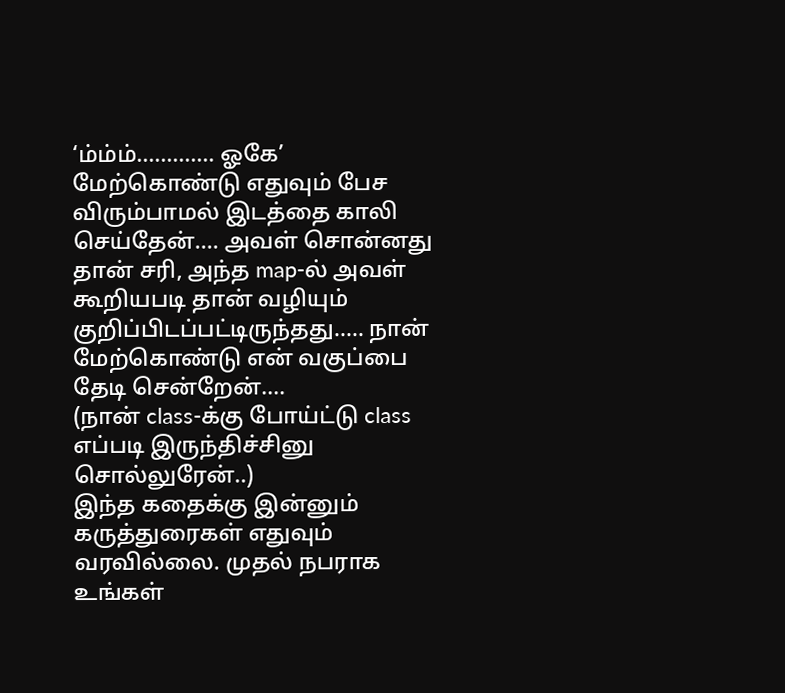‘ம்ம்ம்…………. ஓகே’
மேற்கொண்டு எதுவும் பேச விரும்பாமல் இடத்தை காலி செய்தேன்…. அவள் சொன்னது தான் சரி, அந்த map-ல் அவள் கூறியபடி தான் வழியும் குறிப்பிடப்பட்டிருந்தது….. நான் மேற்கொண்டு என் வகுப்பை தேடி சென்றேன்….
(நான் class-க்கு போய்ட்டு class எப்படி இருந்திச்சினு சொல்லுரேன்..)
இந்த கதைக்கு இன்னும் கருத்துரைகள் எதுவும் வரவில்லை. முதல் நபராக உங்கள்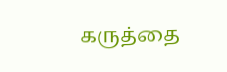கருத்தை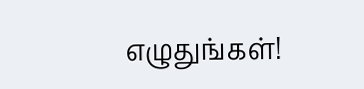எழுதுங்கள்!